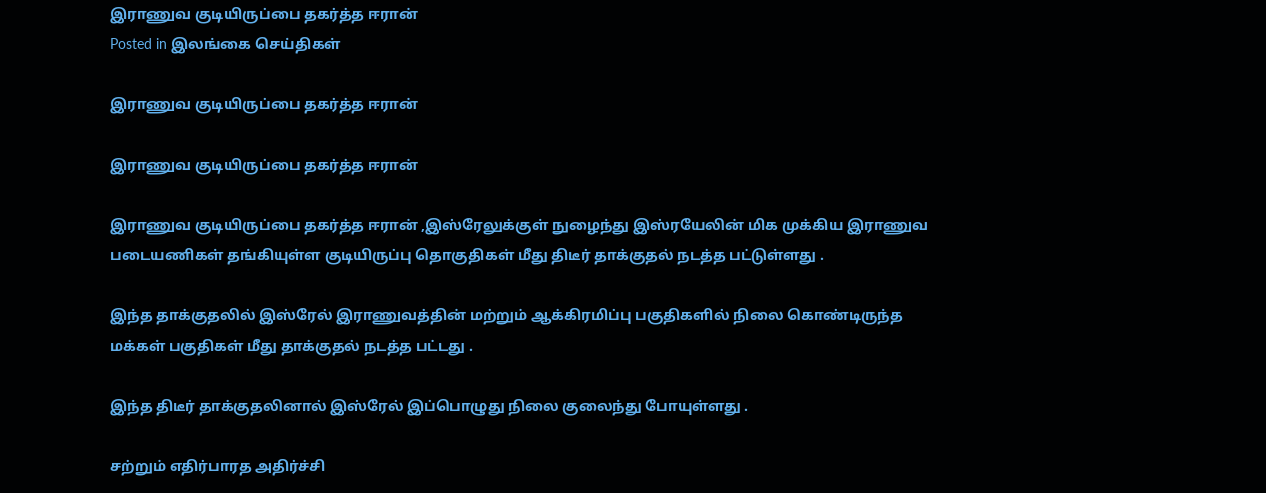இராணுவ குடியிருப்பை தகர்த்த ஈரான்
Posted in இலங்கை செய்திகள்

இராணுவ குடியிருப்பை தகர்த்த ஈரான்

இராணுவ குடியிருப்பை தகர்த்த ஈரான்

இராணுவ குடியிருப்பை தகர்த்த ஈரான் ,இஸ்ரேலுக்குள் நுழைந்து இஸ்ரயேலின் மிக முக்கிய இராணுவ படையணிகள் தங்கியுள்ள குடியிருப்பு தொகுதிகள் மீது திடீர் தாக்குதல் நடத்த பட்டுள்ளது .

இந்த தாக்குதலில் இஸ்ரேல் இராணுவத்தின் மற்றும் ஆக்கிரமிப்பு பகுதிகளில் நிலை கொண்டிருந்த மக்கள் பகுதிகள் மீது தாக்குதல் நடத்த பட்டது .

இந்த திடீர் தாக்குதலினால் இஸ்ரேல் இப்பொழுது நிலை குலைந்து போயுள்ளது .

சற்றும் எதிர்பாரத அதிர்ச்சி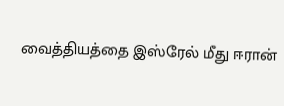வைத்தியத்தை இஸ்ரேல் மீது ஈரான்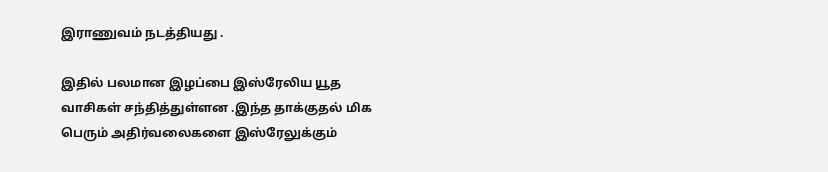இராணுவம் நடத்தியது .

இதில் பலமான இழப்பை இஸ்ரேலிய யூத வாசிகள் சந்தித்துள்ளன .இந்த தாக்குதல் மிக பெரும் அதிர்வலைகளை இஸ்ரேலுக்கும்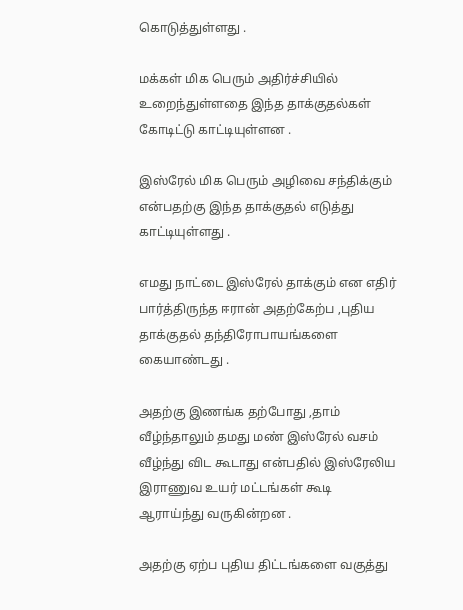கொடுத்துள்ளது .

மக்கள் மிக பெரும் அதிர்ச்சியில் உறைந்துள்ளதை இந்த தாக்குதல்கள் கோடிட்டு காட்டியுள்ளன .

இஸ்ரேல் மிக பெரும் அழிவை சந்திக்கும் என்பதற்கு இந்த தாக்குதல் எடுத்து காட்டியுள்ளது .

எமது நாட்டை இஸ்ரேல் தாக்கும் என எதிர் பார்த்திருந்த ஈரான் அதற்கேற்ப ,புதிய தாக்குதல் தந்திரோபாயங்களை கையாண்டது .

அதற்கு இணங்க தற்போது ,தாம் வீழ்ந்தாலும் தமது மண் இஸ்ரேல் வசம் வீழ்ந்து விட கூடாது என்பதில் இஸ்ரேலிய இராணுவ உயர் மட்டங்கள் கூடி ஆராய்ந்து வருகின்றன .

அதற்கு ஏற்ப புதிய திட்டங்களை வகுத்து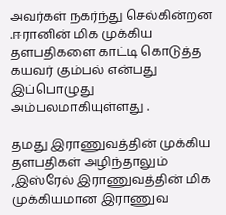அவர்கள் நகர்ந்து செல்கின்றன .ஈரானின் மிக முக்கிய தளபதிகளை காட்டி கொடுத்த கயவர் கும்பல் என்பது இப்பொழுது அம்பலமாகியுள்ளது .

தமது இராணுவத்தின் முக்கிய தளபதிகள் அழிந்தாலும் ,இஸ்ரேல் இராணுவத்தின் மிக முக்கியமான இராணுவ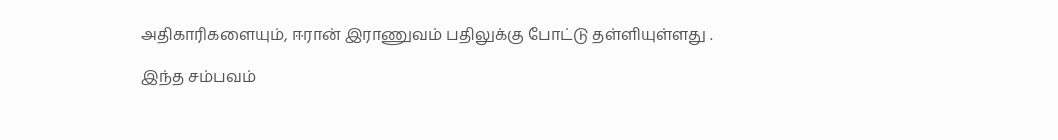அதிகாரிகளையும், ஈரான் இராணுவம் பதிலுக்கு போட்டு தள்ளியுள்ளது .

இந்த சம்பவம்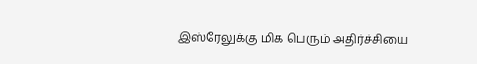இஸ்ரேலுக்கு மிக பெரும் அதிர்ச்சியை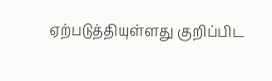ஏற்படுத்தியுள்ளது குறிப்பிட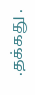.தக்கது .